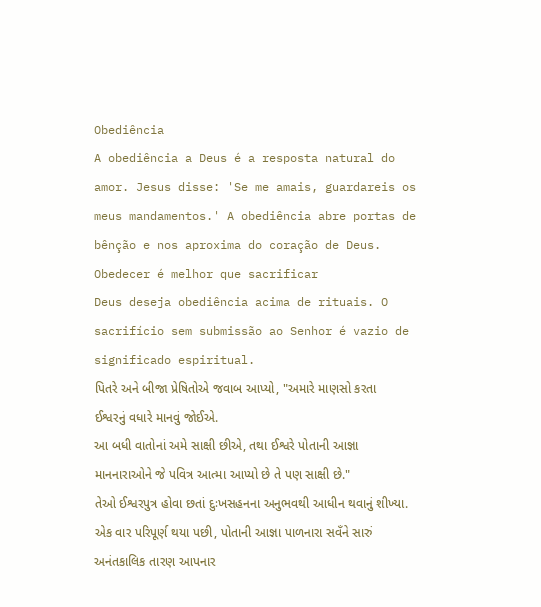Obediência
A obediência a Deus é a resposta natural do amor. Jesus disse: 'Se me amais, guardareis os meus mandamentos.' A obediência abre portas de bênção e nos aproxima do coração de Deus.
Obedecer é melhor que sacrificar
Deus deseja obediência acima de rituais. O sacrifício sem submissão ao Senhor é vazio de significado espiritual.
પિતરે અને બીજા પ્રેષિતોએ જવાબ આપ્યો, "અમારે માણસો કરતા ઈશ્વરનું વધારે માનવું જોઈએ.
આ બધી વાતોનાં અમે સાક્ષી છીએ, તથા ઈશ્વરે પોતાની આજ્ઞા માનનારાઓને જે પવિત્ર આત્મા આપ્યો છે તે પણ સાક્ષી છે."
તેઓ ઈશ્વરપુત્ર હોવા છતાં દુઃખસહનના અનુભવથી આધીન થવાનું શીખ્યા. એક વાર પરિપૂર્ણ થયા પછી, પોતાની આજ્ઞા પાળનારા સવઁને સારું અનંતકાલિક તારણ આપનાર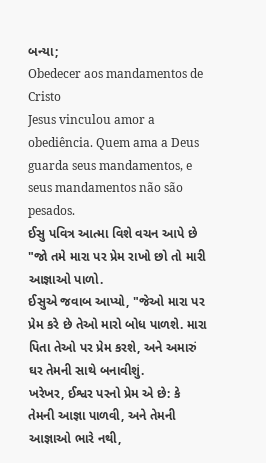બન્યા;
Obedecer aos mandamentos de Cristo
Jesus vinculou amor a obediência. Quem ama a Deus guarda seus mandamentos, e seus mandamentos não são pesados.
ઈસુ પવિત્ર આત્મા વિશે વચન આપે છે
"જો તમે મારા પર પ્રેમ રાખો છો તો મારી આજ્ઞાઓ પાળો.
ઈસુએ જવાબ આપ્યો, "જેઓ મારા પર પ્રેમ કરે છે તેઓ મારો બોધ પાળશે. મારા પિતા તેઓ પર પ્રેમ કરશે, અને અમારું ઘર તેમની સાથે બનાવીશું.
ખરેખર, ઈશ્વર પરનો પ્રેમ એ છે: કે તેમની આજ્ઞા પાળવી, અને તેમની આજ્ઞાઓ ભારે નથી,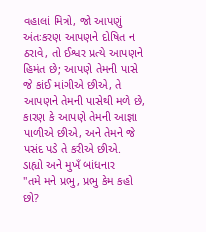વહાલાં મિત્રો, જો આપણું અંતઃકરણ આપણને દોષિત ન ઠરાવે, તો ઈશ્વર પ્રત્યે આપણને હિમંત છે; આપણે તેમની પાસે જે કાંઈ માંગીએ છીએ, તે આપણને તેમની પાસેથી મળે છે, કારણ કે આપણે તેમની આજ્ઞા પાળીએ છીએ, અને તેમને જે પસંદ પડે તે કરીએ છીએ.
ડાહ્યો અને મુખઁ બાંધનાર
"તમે મને પ્રભુ, પ્રભુ કેમ કહો છો?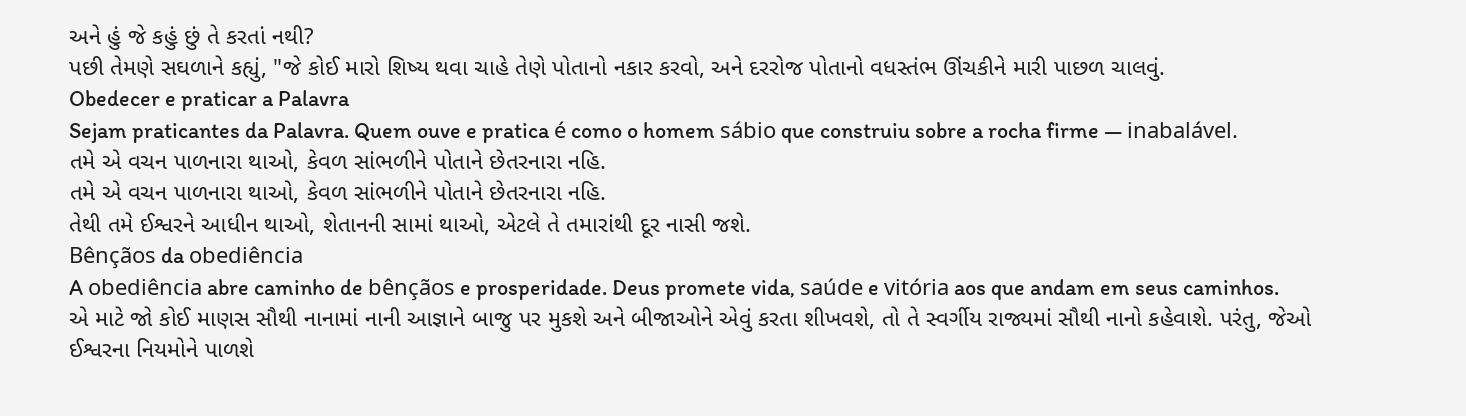અને હું જે કહું છું તે કરતાં નથી?
પછી તેમણે સઘળાને કહ્યું, "જે કોઈ મારો શિષ્ય થવા ચાહે તેણે પોતાનો નકાર કરવો, અને દરરોજ પોતાનો વધસ્તંભ ઊંચકીને મારી પાછળ ચાલવું.
Obedecer e praticar a Palavra
Sejam praticantes da Palavra. Quem ouve e pratica é como o homem sábio que construiu sobre a rocha firme — inabalável.
તમે એ વચન પાળનારા થાઓ, કેવળ સાંભળીને પોતાને છેતરનારા નહિ.
તમે એ વચન પાળનારા થાઓ, કેવળ સાંભળીને પોતાને છેતરનારા નહિ.
તેથી તમે ઈશ્વરને આધીન થાઓ, શેતાનની સામાં થાઓ, એટલે તે તમારાંથી દૂર નાસી જશે.
Bênçãos da obediência
A obediência abre caminho de bênçãos e prosperidade. Deus promete vida, saúde e vitória aos que andam em seus caminhos.
એ માટે જો કોઈ માણસ સૌથી નાનામાં નાની આજ્ઞાને બાજુ પર મુકશે અને બીજાઓને એવું કરતા શીખવશે, તો તે સ્વર્ગીય રાજ્યમાં સૌથી નાનો કહેવાશે. પરંતુ, જેઓ ઈશ્વરના નિયમોને પાળશે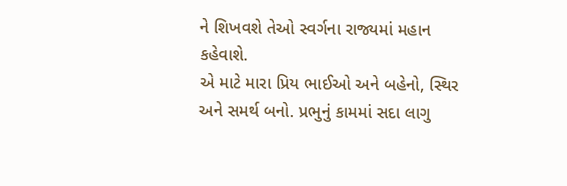ને શિખવશે તેઓ સ્વર્ગના રાજ્યમાં મહાન કહેવાશે.
એ માટે મારા પ્રિય ભાઈઓ અને બહેનો, સ્થિર અને સમર્થ બનો. પ્રભુનું કામમાં સદા લાગુ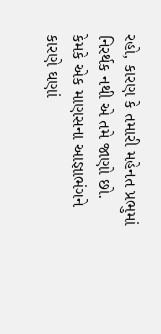રહો, કારણ કે તમારી મહેનત પ્રભુમાં નિરર્થક નથી એ તમે જાણો છો.
કેમકે એક માણસના આજ્ઞાભંગને કારણે ઘણાં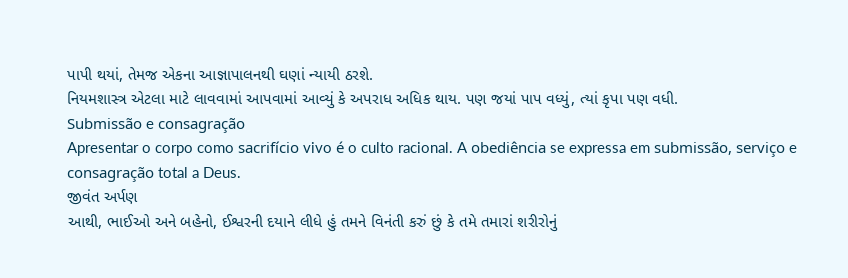પાપી થયાં, તેમજ એકના આજ્ઞાપાલનથી ઘણાં ન્યાયી ઠરશે.
નિયમશાસ્ત્ર એટલા માટે લાવવામાં આપવામાં આવ્યું કે અપરાધ અધિક થાય. પણ જયાં પાપ વધ્યું, ત્યાં કૃપા પણ વધી.
Submissão e consagração
Apresentar o corpo como sacrifício vivo é o culto racional. A obediência se expressa em submissão, serviço e consagração total a Deus.
જીવંત અર્પણ
આથી, ભાઈઓ અને બહેનો, ઈશ્વરની દયાને લીધે હું તમને વિનંતી કરું છું કે તમે તમારાં શરીરોનું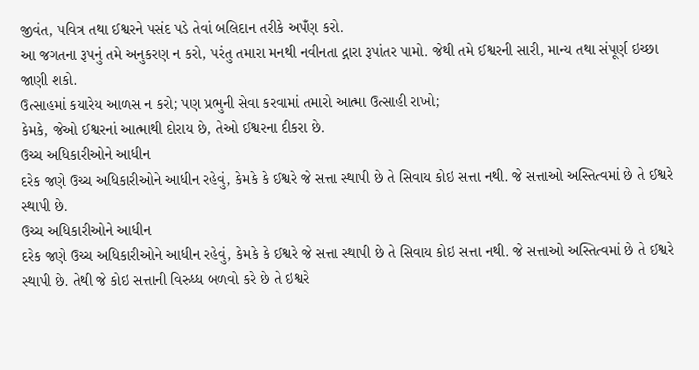જીવંત, પવિત્ર તથા ઈશ્વરને પસંદ પડે તેવાં બલિદાન તરીકે અપઁણ કરો.
આ જગતના રૂપનું તમે અનુકરણ ન કરો, પરંતુ તમારા મનથી નવીનતા દ્ગારા રૂપાંતર પામો. જેથી તમે ઈશ્વરની સારી, માન્ય તથા સંપૂર્ણ ઇચ્છા જાણી શકો.
ઉત્સાહમાં કયારેય આળસ ન કરો; પણ પ્રભુની સેવા કરવામાં તમારો આત્મા ઉત્સાહી રાખો;
કેમકે, જેઓ ઈશ્વરનાં આત્માથી દોરાય છે, તેઓ ઈશ્વરના દીકરા છે.
ઉચ્ચ અધિકારીઓને આધીન
દરેક જણે ઉચ્ચ અધિકારીઓને આધીન રહેવું, કેમકે કે ઈશ્વરે જે સત્તા સ્થાપી છે તે સિવાય કોઇ સત્તા નથી. જે સત્તાઓ અસ્તિત્વમાં છે તે ઈશ્વરે સ્થાપી છે.
ઉચ્ચ અધિકારીઓને આધીન
દરેક જણે ઉચ્ચ અધિકારીઓને આધીન રહેવું, કેમકે કે ઈશ્વરે જે સત્તા સ્થાપી છે તે સિવાય કોઇ સત્તા નથી. જે સત્તાઓ અસ્તિત્વમાં છે તે ઈશ્વરે સ્થાપી છે. તેથી જે કોઇ સત્તાની વિરુધ્ધ બળવો કરે છે તે ઇશ્વરે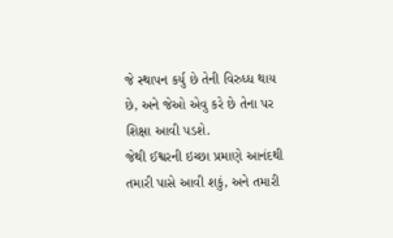જે સ્થાપન કર્યુ છે તેની વિરુધ્ધ થાય છે, અને જેઓ એવુ કરે છે તેના પર શિક્ષા આવી પડશે.
જેથી ઈશ્વરની ઇચ્છા પ્રમાણે આનંદથી તમારી પાસે આવી શકું, અને તમારી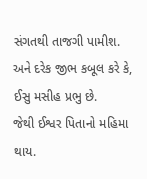સંગતથી તાજગી પામીશ.
અને દરેક જીભ કબૂલ કરે કે, ઈસુ મસીહ પ્રભુ છે.
જેથી ઈશ્વર પિતાનો મહિમા થાય.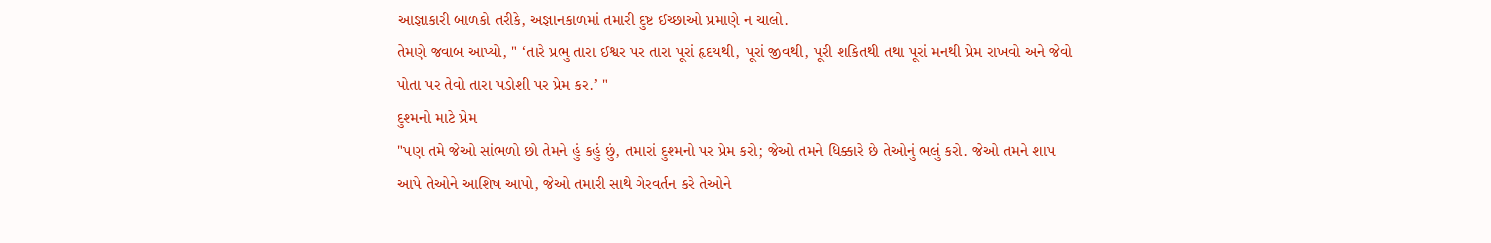આજ્ઞાકારી બાળકો તરીકે, અજ્ઞાનકાળમાં તમારી દુષ્ટ ઈચ્છાઓ પ્રમાણે ન ચાલો.
તેમણે જવાબ આપ્યો, " ‘તારે પ્રભુ તારા ઈશ્વર પર તારા પૂરાં હૃદયથી, પૂરાં જીવથી, પૂરી શકિતથી તથા પૂરાં મનથી પ્રેમ રાખવો અને જેવો પોતા પર તેવો તારા પડોશી પર પ્રેમ કર.’ "
દુશ્મનો માટે પ્રેમ
"પણ તમે જેઓ સાંભળો છો તેમને હું કહું છું, તમારાં દુશ્મનો પર પ્રેમ કરો; જેઓ તમને ધિક્કારે છે તેઓનું ભલું કરો. જેઓ તમને શાપ આપે તેઓને આશિષ આપો, જેઓ તમારી સાથે ગેરવર્તન કરે તેઓને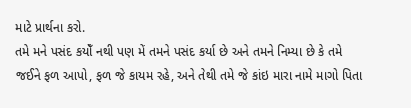માટે પ્રાર્થના કરો.
તમે મને પસંદ કયોઁ નથી પણ મેં તમને પસંદ કર્યા છે અને તમને નિમ્યા છે કે તમે જઈને ફળ આપો, ફળ જે કાયમ રહે, અને તેથી તમે જે કાંઇ મારા નામે માગો પિતા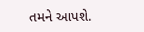તમને આપશે.